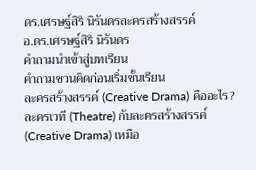ดร.เศรษฐ์สิริ นิรันดรละครสร้างสรรค์
อ.ดร.เศรษฐ์สิริ นิรันดร
คำถามนำเข้าสู่บทเรียน
คำถามชวนคิดก่อนเริ่มชั้นเรียน
ละครสร้างสรรค์ (Creative Drama) คืออะไร?
ละครเวที (Theatre) กับละครสร้างสรรค์ (Creative Drama) เหมือ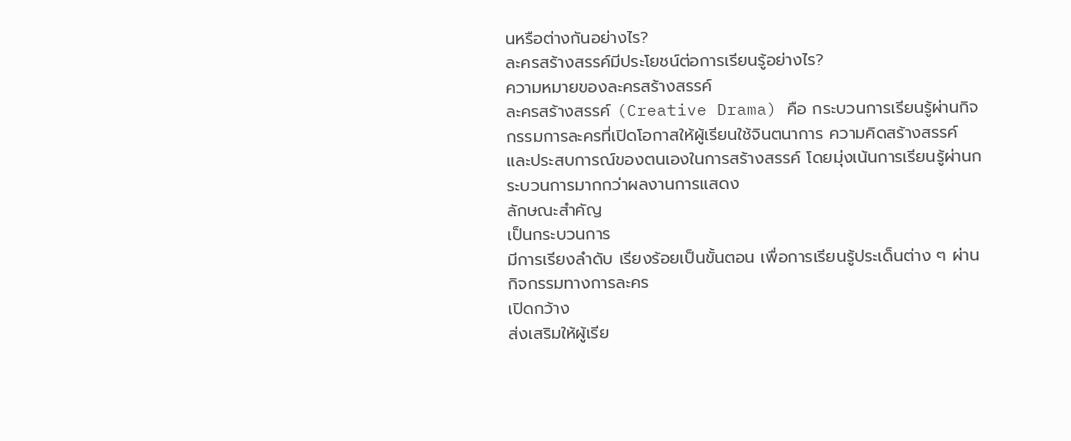นหรือต่างกันอย่างไร?
ละครสร้างสรรค์มีประโยชน์ต่อการเรียนรู้อย่างไร?
ความหมายของละครสร้างสรรค์
ละครสร้างสรรค์ (Creative Drama) คือ กระบวนการเรียนรู้ผ่านกิจกรรมการละครที่เปิดโอกาสให้ผู้เรียนใช้จินตนาการ ความคิดสร้างสรรค์ และประสบการณ์ของตนเองในการสร้างสรรค์ โดยมุ่งเน้นการเรียนรู้ผ่านกระบวนการมากกว่าผลงานการแสดง
ลักษณะสำคัญ
เป็นกระบวนการ
มีการเรียงลำดับ เรียงร้อยเป็นขั้นตอน เพื่อการเรียนรู้ประเด็นต่าง ๆ ผ่านกิจกรรมทางการละคร
เปิดกว้าง
ส่งเสริมให้ผู้เรีย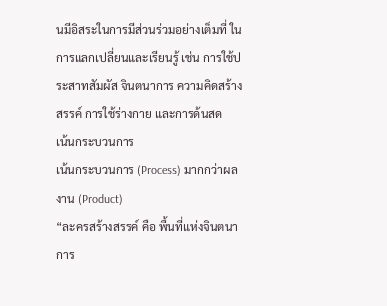นมีอิสระในการมีส่วนร่วมอย่างเต็มที่ ในการแลกเปลี่ยนและเรียนรู้ เช่น การใช้ประสาทสัมผัส จินตนาการ ความคิดสร้างสรรค์ การใช้ร่างกาย และการด้นสด
เน้นกระบวนการ
เน้นกระบวนการ (Process) มากกว่าผลงาน (Product)
“ละครสร้างสรรค์ คือ พื้นที่แห่งจินตนาการ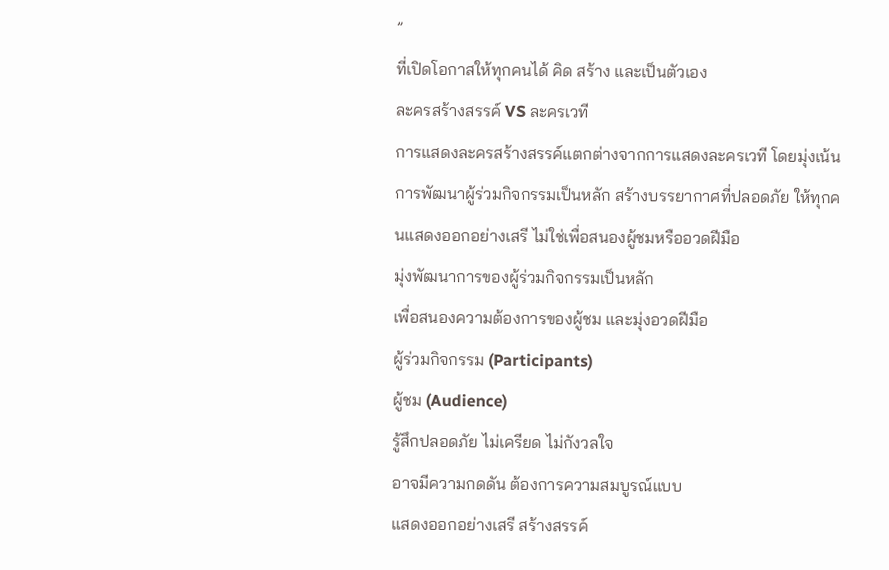”
ที่เปิดโอกาสให้ทุกคนได้ คิด สร้าง และเป็นตัวเอง
ละครสร้างสรรค์ VS ละครเวที
การแสดงละครสร้างสรรค์แตกต่างจากการแสดงละครเวที โดยมุ่งเน้นการพัฒนาผู้ร่วมกิจกรรมเป็นหลัก สร้างบรรยากาศที่ปลอดภัย ให้ทุกคนแสดงออกอย่างเสรี ไม่ใช่เพื่อสนองผู้ชมหรืออวดฝีมือ
มุ่งพัฒนาการของผู้ร่วมกิจกรรมเป็นหลัก
เพื่อสนองความต้องการของผู้ชม และมุ่งอวดฝีมือ
ผู้ร่วมกิจกรรม (Participants)
ผู้ชม (Audience)
รู้สึกปลอดภัย ไม่เครียด ไม่กังวลใจ
อาจมีความกดดัน ต้องการความสมบูรณ์แบบ
แสดงออกอย่างเสรี สร้างสรรค์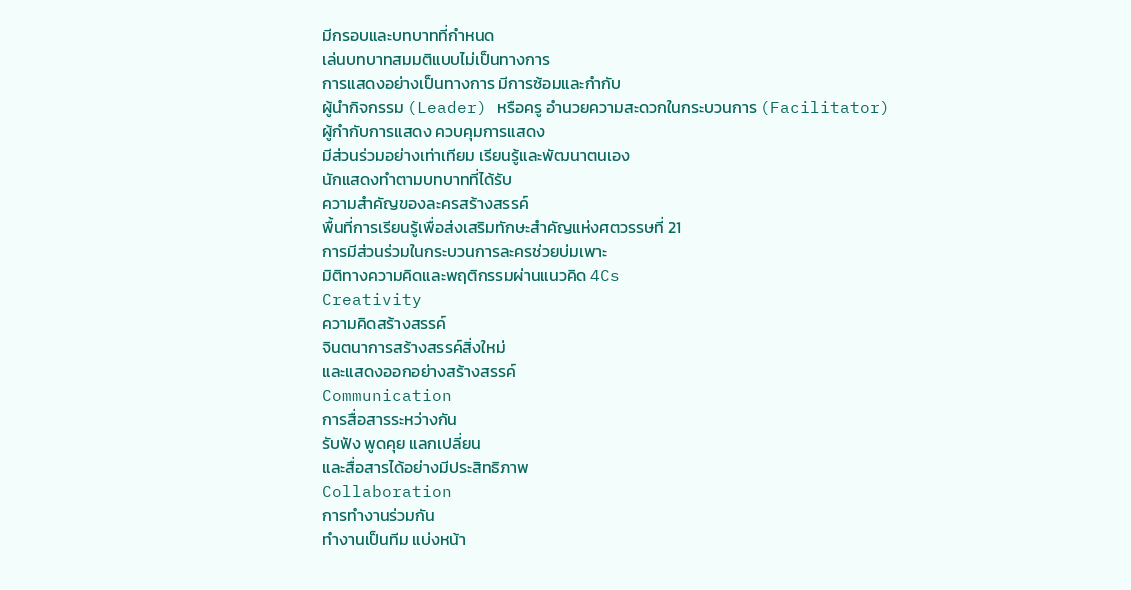มีกรอบและบทบาทที่กำหนด
เล่นบทบาทสมมติแบบไม่เป็นทางการ
การแสดงอย่างเป็นทางการ มีการซ้อมและกำกับ
ผู้นำกิจกรรม (Leader) หรือครู อำนวยความสะดวกในกระบวนการ (Facilitator)
ผู้กำกับการแสดง ควบคุมการแสดง
มีส่วนร่วมอย่างเท่าเทียม เรียนรู้และพัฒนาตนเอง
นักแสดงทำตามบทบาทที่ได้รับ
ความสำคัญของละครสร้างสรรค์
พื้นที่การเรียนรู้เพื่อส่งเสริมทักษะสำคัญแห่งศตวรรษที่ 21
การมีส่วนร่วมในกระบวนการละครช่วยบ่มเพาะ
มิติทางความคิดและพฤติกรรมผ่านแนวคิด 4Cs
Creativity
ความคิดสร้างสรรค์
จินตนาการสร้างสรรค์สิ่งใหม่
และแสดงออกอย่างสร้างสรรค์
Communication
การสื่อสารระหว่างกัน
รับฟัง พูดคุย แลกเปลี่ยน
และสื่อสารได้อย่างมีประสิทธิภาพ
Collaboration
การทำงานร่วมกัน
ทำงานเป็นทีม แบ่งหน้า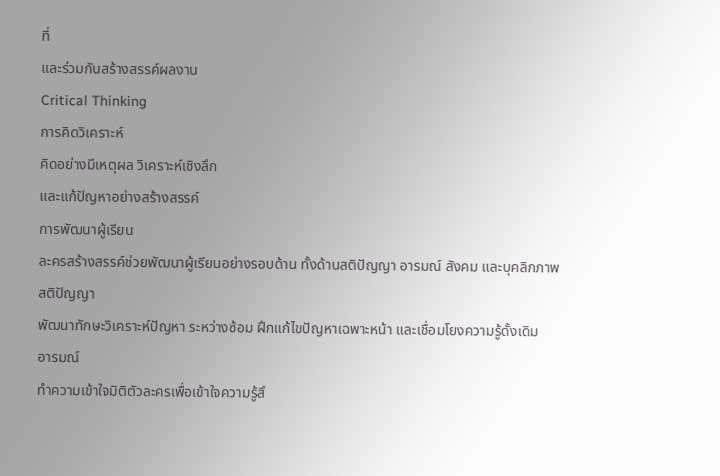ที่
และร่วมกันสร้างสรรค์ผลงาน
Critical Thinking
การคิดวิเคราะห์
คิดอย่างมีเหตุผล วิเคราะห์เชิงลึก
และแก้ปัญหาอย่างสร้างสรรค์
การพัฒนาผู้เรียน
ละครสร้างสรรค์ช่วยพัฒนาผู้เรียนอย่างรอบด้าน ทั้งด้านสติปัญญา อารมณ์ สังคม และบุคลิกภาพ
สติปัญญา
พัฒนาทักษะวิเคราะห์ปัญหา ระหว่างซ้อม ฝึกแก้ไขปัญหาเฉพาะหน้า และเชื่อมโยงความรู้ดั้งเดิม
อารมณ์
ทำความเข้าใจมิติตัวละครเพื่อเข้าใจความรู้สึ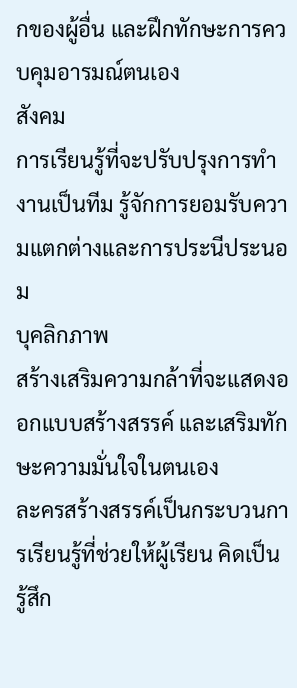กของผู้อื่น และฝึกทักษะการควบคุมอารมณ์ตนเอง
สังคม
การเรียนรู้ที่จะปรับปรุงการทำงานเป็นทีม รู้จักการยอมรับความแตกต่างและการประนีประนอม
บุคลิกภาพ
สร้างเสริมความกล้าที่จะแสดงออกแบบสร้างสรรค์ และเสริมทักษะความมั่นใจในตนเอง
ละครสร้างสรรค์เป็นกระบวนการเรียนรู้ที่ช่วยให้ผู้เรียน คิดเป็น รู้สึก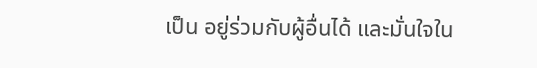เป็น อยู่ร่วมกับผู้อื่นได้ และมั่นใจใน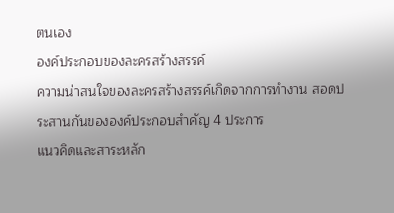ตนเอง
องค์ประกอบของละครสร้างสรรค์
ความน่าสนใจของละครสร้างสรรค์เกิดจากการทำงาน สอดประสานกันขององค์ประกอบสำคัญ 4 ประการ
แนวคิดและสาระหลัก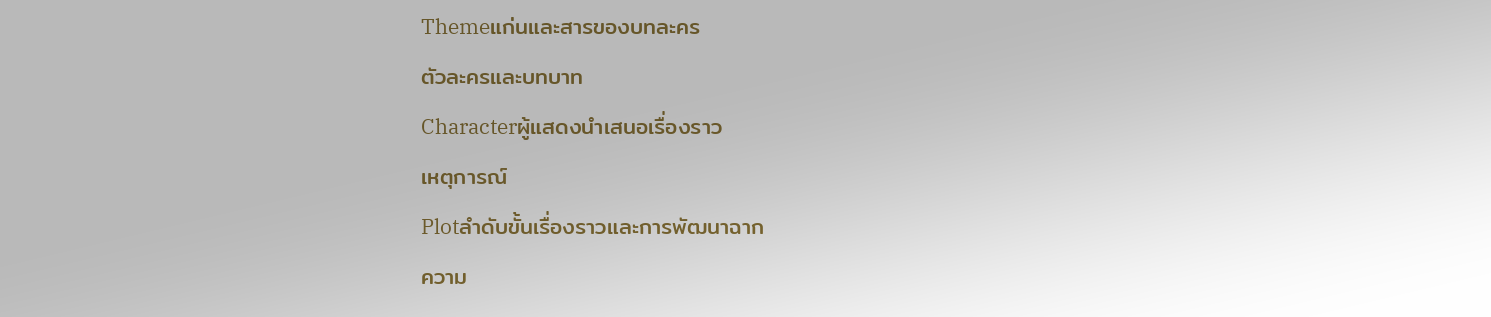Themeแก่นและสารของบทละคร
ตัวละครและบทบาท
Characterผู้แสดงนำเสนอเรื่องราว
เหตุการณ์
Plotลำดับขั้นเรื่องราวและการพัฒนาฉาก
ความ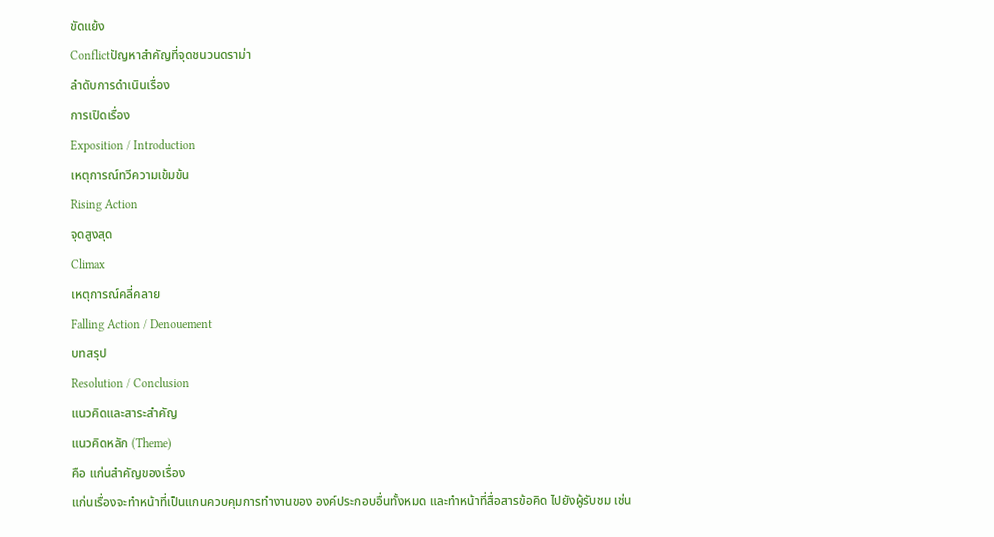ขัดแย้ง
Conflictปัญหาสำคัญที่จุดชนวนดราม่า
ลำดับการดำเนินเรื่อง
การเปิดเรื่อง
Exposition / Introduction
เหตุการณ์ทวีความเข้มข้น
Rising Action
จุดสูงสุด
Climax
เหตุการณ์คลี่คลาย
Falling Action / Denouement
บทสรุป
Resolution / Conclusion
แนวคิดและสาระสำคัญ
แนวคิดหลัก (Theme)
คือ แก่นสำคัญของเรื่อง
แก่นเรื่องจะทำหน้าที่เป็นแกนควบคุมการทำงานของ องค์ประกอบอื่นทั้งหมด และทำหน้าที่สื่อสารข้อคิด ไปยังผู้รับชม เช่น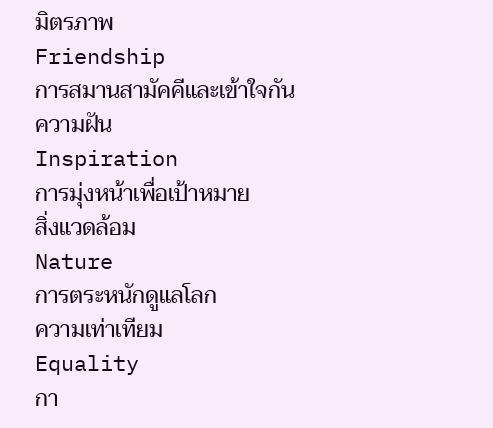มิตรภาพ
Friendship
การสมานสามัคคีและเข้าใจกัน
ความฝัน
Inspiration
การมุ่งหน้าเพื่อเป้าหมาย
สิ่งแวดล้อม
Nature
การตระหนักดูแลโลก
ความเท่าเทียม
Equality
กา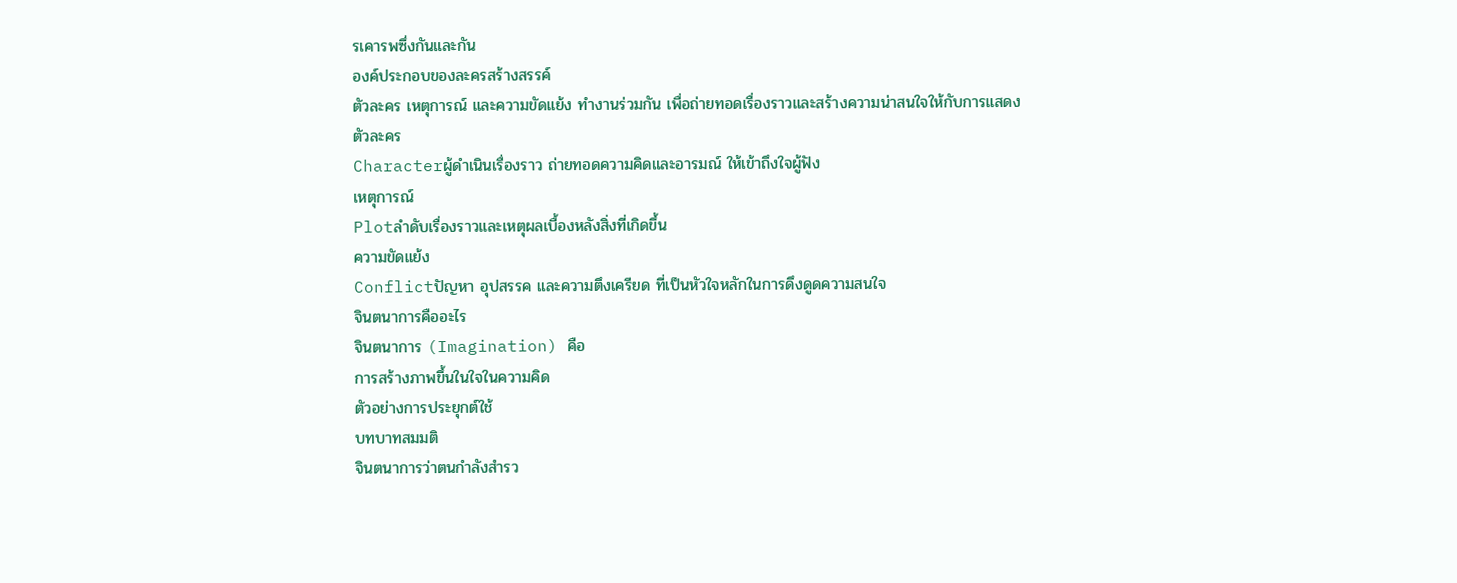รเคารพซึ่งกันและกัน
องค์ประกอบของละครสร้างสรรค์
ตัวละคร เหตุการณ์ และความขัดแย้ง ทำงานร่วมกัน เพื่อถ่ายทอดเรื่องราวและสร้างความน่าสนใจให้กับการแสดง
ตัวละคร
Characterผู้ดำเนินเรื่องราว ถ่ายทอดความคิดและอารมณ์ ให้เข้าถึงใจผู้ฟัง
เหตุการณ์
Plotลำดับเรื่องราวและเหตุผลเบื้องหลังสิ่งที่เกิดขึ้น
ความขัดแย้ง
Conflictปัญหา อุปสรรค และความตึงเครียด ที่เป็นหัวใจหลักในการดึงดูดความสนใจ
จินตนาการคืออะไร
จินตนาการ (Imagination) คือ
การสร้างภาพขึ้นในใจในความคิด
ตัวอย่างการประยุกต์ใช้
บทบาทสมมติ
จินตนาการว่าตนกำลังสำรว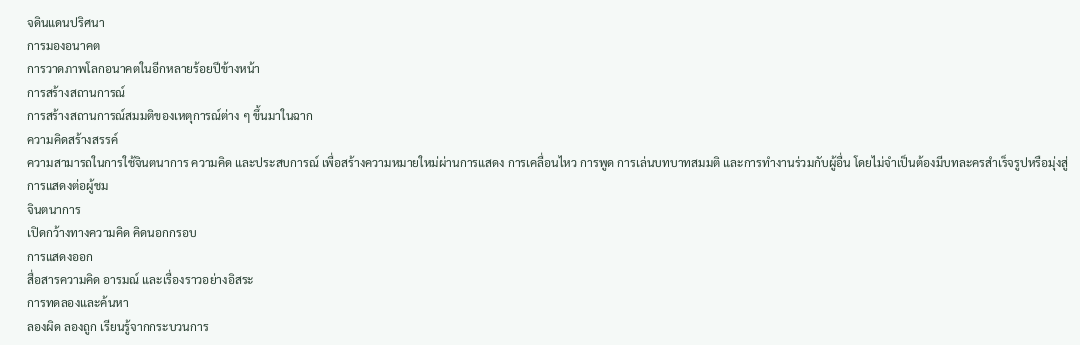จดินแดนปริศนา
การมองอนาคต
การวาดภาพโลกอนาคตในอีกหลายร้อยปีข้างหน้า
การสร้างสถานการณ์
การสร้างสถานการณ์สมมติของเหตุการณ์ต่าง ๆ ขึ้นมาในฉาก
ความคิดสร้างสรรค์
ความสามารถในการใช้จินตนาการ ความคิด และประสบการณ์ เพื่อสร้างความหมายใหม่ผ่านการแสดง การเคลื่อนไหว การพูด การเล่นบทบาทสมมติ และการทำงานร่วมกับผู้อื่น โดยไม่จำเป็นต้องมีบทละครสำเร็จรูปหรือมุ่งสู่การแสดงต่อผู้ชม
จินตนาการ
เปิดกว้างทางความคิด คิดนอกกรอบ
การแสดงออก
สื่อสารความคิด อารมณ์ และเรื่องราวอย่างอิสระ
การทดลองและค้นหา
ลองผิด ลองถูก เรียนรู้จากกระบวนการ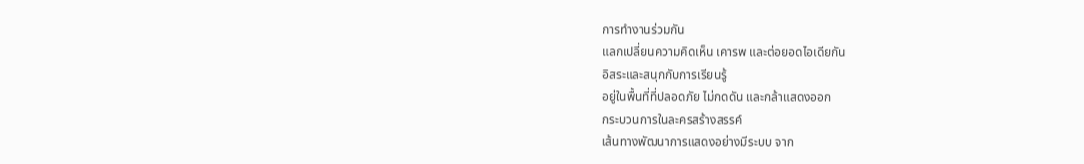การทำงานร่วมกัน
แลกเปลี่ยนความคิดเห็น เคารพ และต่อยอดไอเดียกัน
อิสระและสนุกกับการเรียนรู้
อยู่ในพื้นที่ที่ปลอดภัย ไม่กดดัน และกล้าแสดงออก
กระบวนการในละครสร้างสรรค์
เส้นทางพัฒนาการแสดงอย่างมีระบบ จาก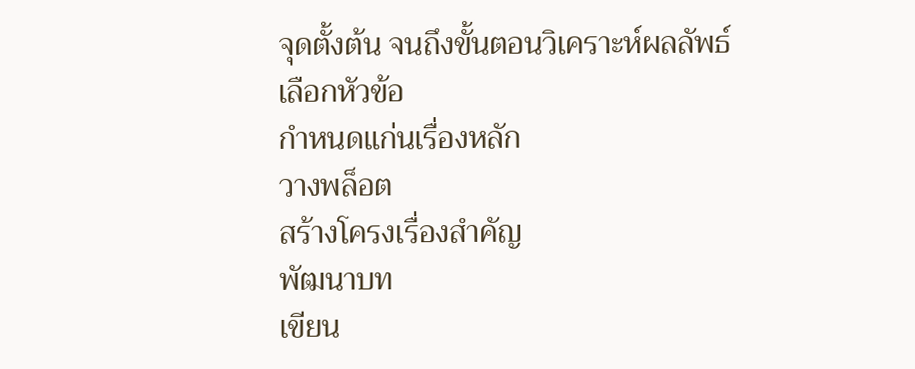จุดตั้งต้น จนถึงขั้นตอนวิเคราะห์ผลลัพธ์
เลือกหัวข้อ
กำหนดแก่นเรื่องหลัก
วางพล็อต
สร้างโครงเรื่องสำคัญ
พัฒนาบท
เขียน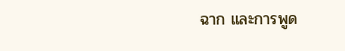ฉาก และการพูด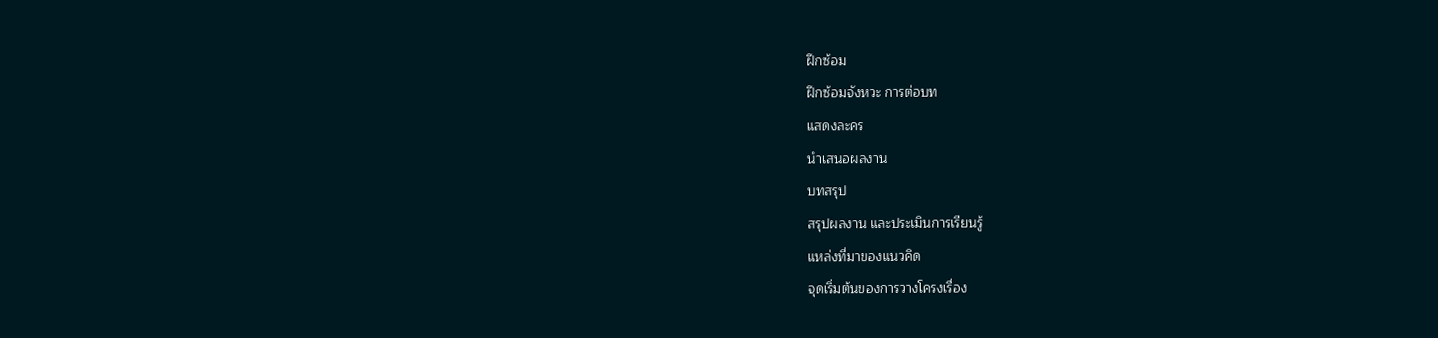ฝึกซ้อม
ฝึกซ้อมจังหวะ การต่อบท
แสดงละคร
นำเสนอผลงาน
บทสรุป
สรุปผลงาน และประเมินการเรียนรู้
แหล่งที่มาของแนวคิด
จุดเริ่มต้นของการวางโครงเรื่อง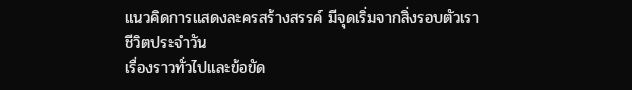แนวคิดการแสดงละครสร้างสรรค์ มีจุดเริ่มจากสิ่งรอบตัวเรา
ชีวิตประจำวัน
เรื่องราวทั่วไปและข้อขัด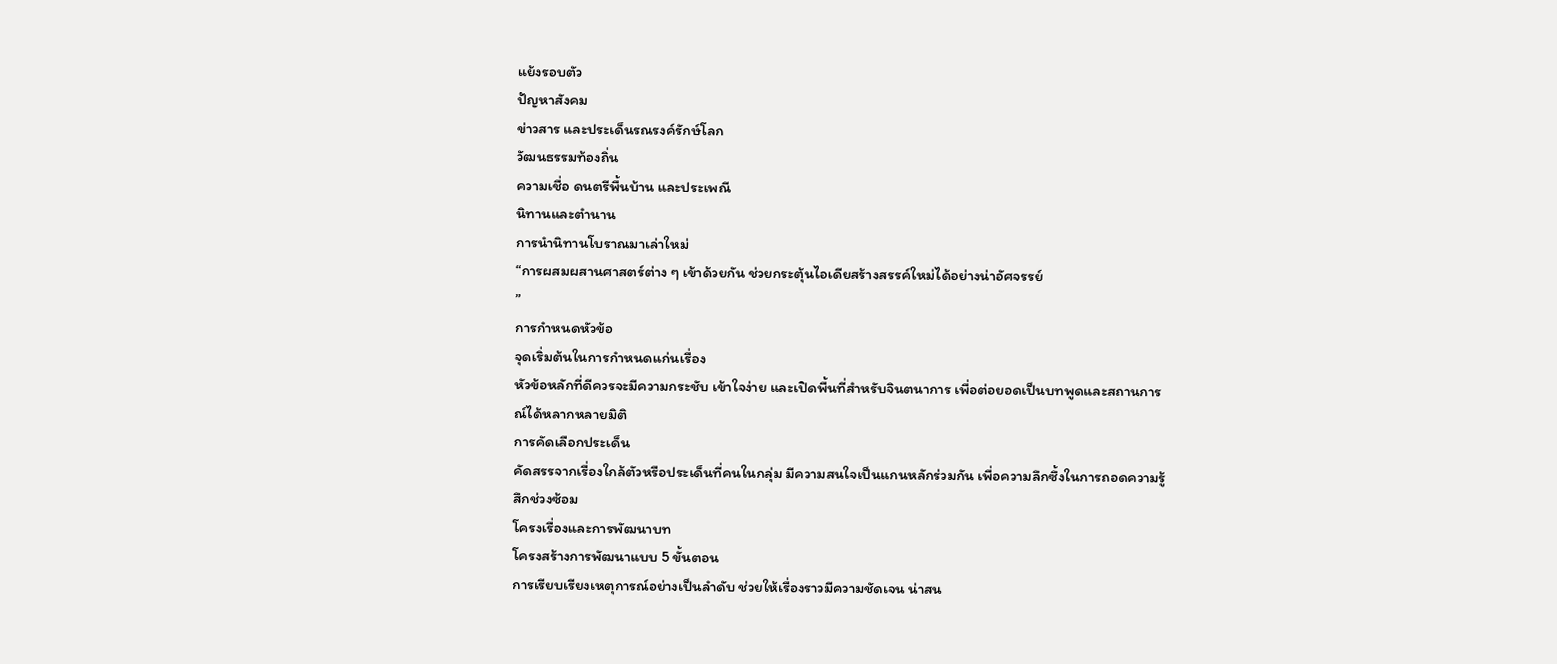แย้งรอบตัว
ปัญหาสังคม
ข่าวสาร และประเด็นรณรงค์รักษ์โลก
วัฒนธรรมท้องถิ่น
ความเชื่อ ดนตรีพื้นบ้าน และประเพณี
นิทานและตำนาน
การนำนิทานโบราณมาเล่าใหม่
“การผสมผสานศาสตร์ต่าง ๆ เข้าด้วยกัน ช่วยกระตุ้นไอเดียสร้างสรรค์ใหม่ได้อย่างน่าอัศจรรย์
”
การกำหนดหัวข้อ
จุดเริ่มต้นในการกำหนดแก่นเรื่อง
หัวข้อหลักที่ดีควรจะมีความกระชับ เข้าใจง่าย และเปิดพื้นที่สำหรับจินตนาการ เพื่อต่อยอดเป็นบทพูดและสถานการณ์ได้หลากหลายมิติ
การคัดเลือกประเด็น
คัดสรรจากเรื่องใกล้ตัวหรือประเด็นที่คนในกลุ่ม มีความสนใจเป็นแกนหลักร่วมกัน เพื่อความลึกซึ้งในการถอดความรู้สึกช่วงซ้อม
โครงเรื่องและการพัฒนาบท
โครงสร้างการพัฒนาแบบ 5 ขั้นตอน
การเรียบเรียงเหตุการณ์อย่างเป็นลำดับ ช่วยให้เรื่องราวมีความชัดเจน น่าสน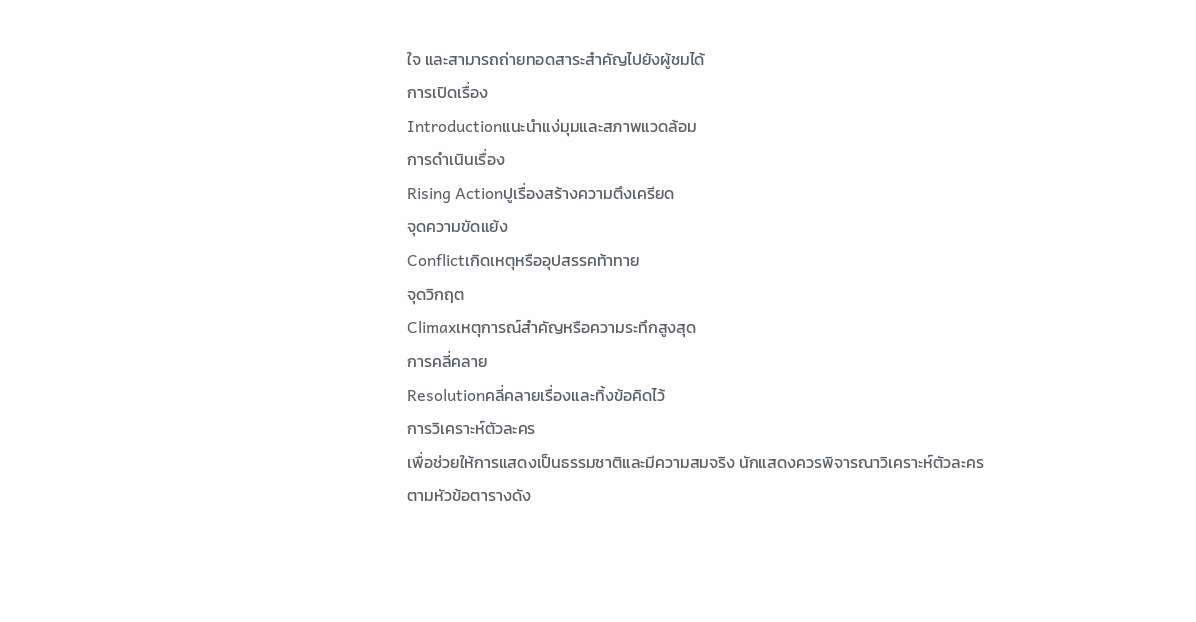ใจ และสามารถถ่ายทอดสาระสำคัญไปยังผู้ชมได้
การเปิดเรื่อง
Introductionแนะนำแง่มุมและสภาพแวดล้อม
การดำเนินเรื่อง
Rising Actionปูเรื่องสร้างความตึงเครียด
จุดความขัดแย้ง
Conflictเกิดเหตุหรืออุปสรรคท้าทาย
จุดวิกฤต
Climaxเหตุการณ์สำคัญหรือความระทึกสูงสุด
การคลี่คลาย
Resolutionคลี่คลายเรื่องและทิ้งข้อคิดไว้
การวิเคราะห์ตัวละคร
เพื่อช่วยให้การแสดงเป็นธรรมชาติและมีความสมจริง นักแสดงควรพิจารณาวิเคราะห์ตัวละครตามหัวข้อตารางดัง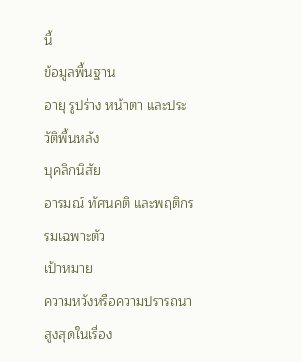นี้
ข้อมูลพื้นฐาน
อายุ รูปร่าง หน้าตา และประวัติพื้นหลัง
บุคลิกนิสัย
อารมณ์ ทัศนคติ และพฤติกรรมเฉพาะตัว
เป้าหมาย
ความหวังหรือความปรารถนาสูงสุดในเรื่อง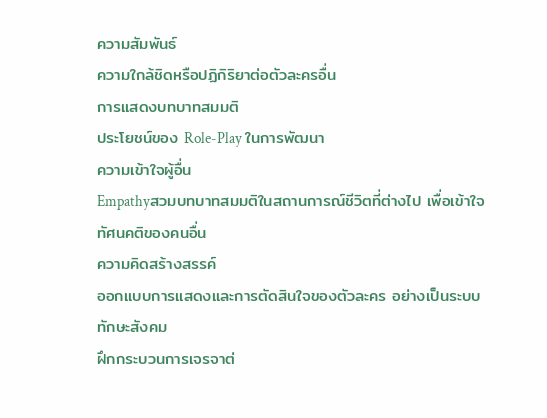ความสัมพันธ์
ความใกล้ชิดหรือปฏิกิริยาต่อตัวละครอื่น
การแสดงบทบาทสมมติ
ประโยชน์ของ Role-Play ในการพัฒนา
ความเข้าใจผู้อื่น
Empathyสวมบทบาทสมมติในสถานการณ์ชีวิตที่ต่างไป เพื่อเข้าใจทัศนคติของคนอื่น
ความคิดสร้างสรรค์
ออกแบบการแสดงและการตัดสินใจของตัวละคร อย่างเป็นระบบ
ทักษะสังคม
ฝึกกระบวนการเจรจาต่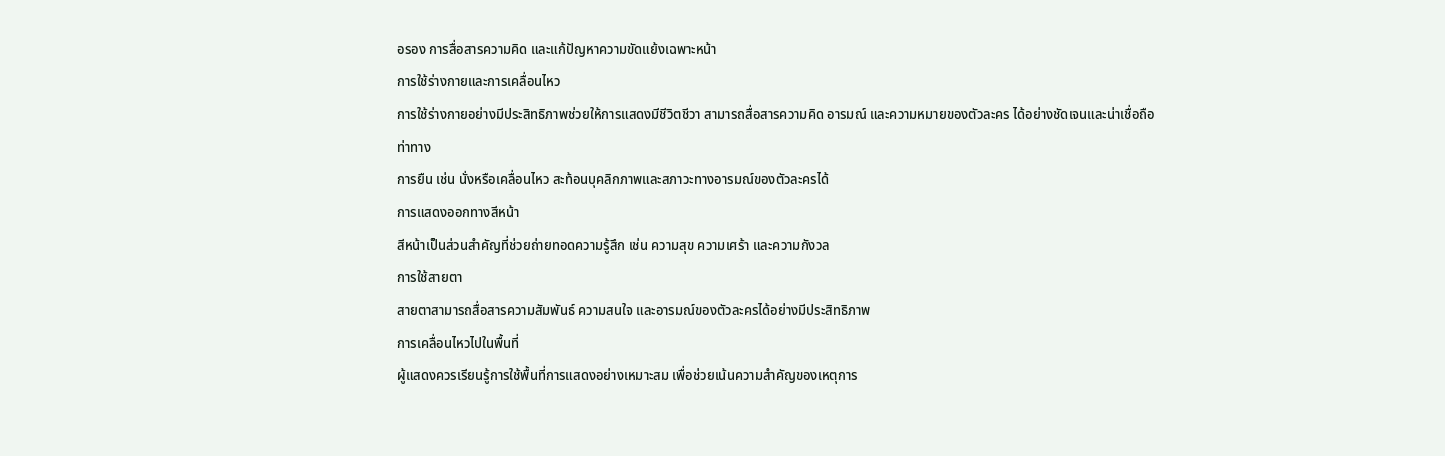อรอง การสื่อสารความคิด และแก้ปัญหาความขัดแย้งเฉพาะหน้า
การใช้ร่างกายและการเคลื่อนไหว
การใช้ร่างกายอย่างมีประสิทธิภาพช่วยให้การแสดงมีชีวิตชีวา สามารถสื่อสารความคิด อารมณ์ และความหมายของตัวละคร ได้อย่างชัดเจนและน่าเชื่อถือ
ท่าทาง
การยืน เช่น นั่งหรือเคลื่อนไหว สะท้อนบุคลิกภาพและสภาวะทางอารมณ์ของตัวละครได้
การแสดงออกทางสีหน้า
สีหน้าเป็นส่วนสำคัญที่ช่วยถ่ายทอดความรู้สึก เช่น ความสุข ความเศร้า และความกังวล
การใช้สายตา
สายตาสามารถสื่อสารความสัมพันธ์ ความสนใจ และอารมณ์ของตัวละครได้อย่างมีประสิทธิภาพ
การเคลื่อนไหวไปในพื้นที่
ผู้แสดงควรเรียนรู้การใช้พื้นที่การแสดงอย่างเหมาะสม เพื่อช่วยเน้นความสำคัญของเหตุการ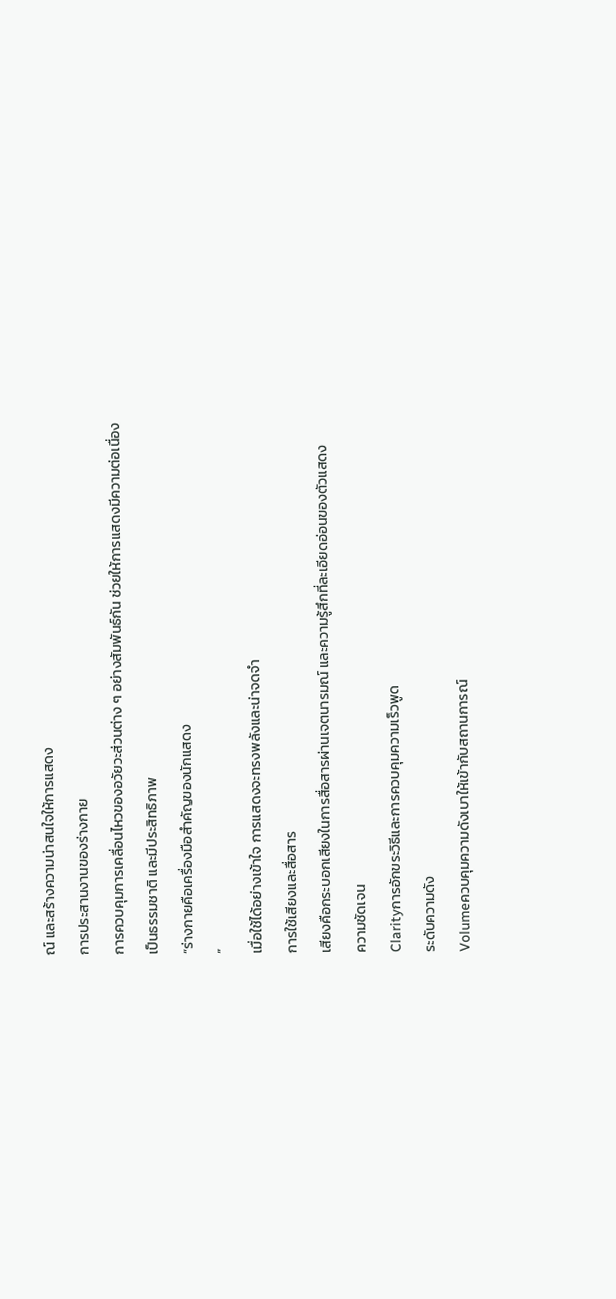ณ์ และสร้างความน่าสนใจให้การแสดง
การประสานงานของร่างกาย
การควบคุมการเคลื่อนไหวของอวัยวะส่วนต่าง ๆ อย่างสัมพันธ์กัน ช่วยให้การแสดงมีความต่อเนื่อง เป็นธรรมชาติ และมีประสิทธิภาพ
“ร่างกายคือเครื่องมือสำคัญของนักแสดง
”
เมื่อใช้ได้อย่างเข้าใจ การแสดงจะทรงพลังและน่าจดจำ
การใช้เสียงและสื่อสาร
เสียงคือกระบอกเสียงในการสื่อสารผ่านเจตนารมณ์ และความรู้สึกที่ละเอียดอ่อนของตัวแสดง
ความชัดเจน
Clarityการอักขระวิธีและการควบคุมความเร็วพูด
ระดับความดัง
Volumeควบคุมความดังเบาให้เข้ากับสถานการณ์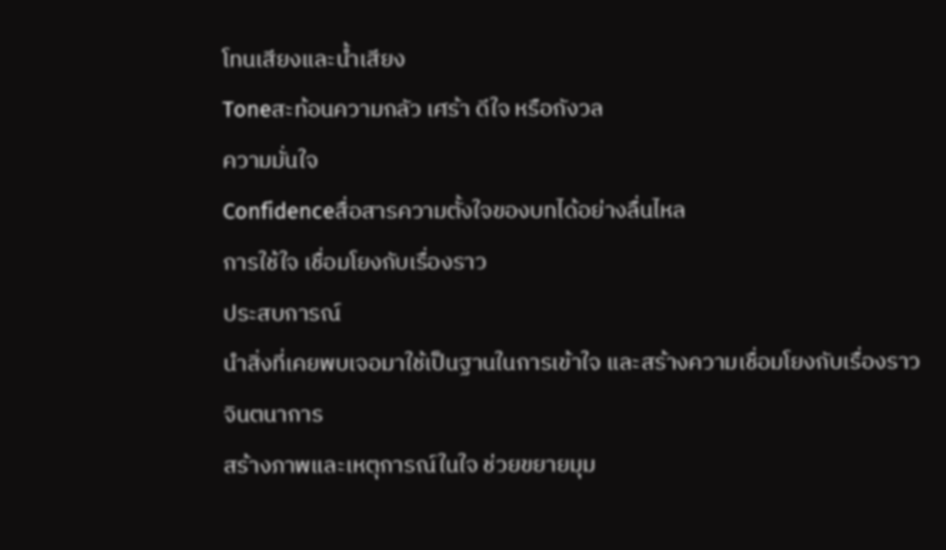โทนเสียงและน้ำเสียง
Toneสะท้อนความกลัว เศร้า ดีใจ หรือกังวล
ความมั่นใจ
Confidenceสื่อสารความตั้งใจของบทได้อย่างลื่นไหล
การใช้ใจ เชื่อมโยงกับเรื่องราว
ประสบการณ์
นำสิ่งที่เคยพบเจอมาใช้เป็นฐานในการเข้าใจ และสร้างความเชื่อมโยงกับเรื่องราว
จินตนาการ
สร้างภาพและเหตุการณ์ในใจ ช่วยขยายมุม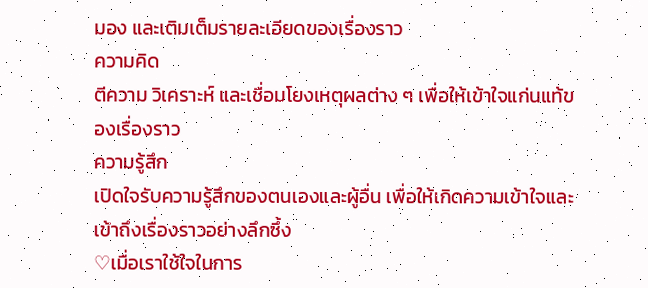มอง และเติมเต็มรายละเอียดของเรื่องราว
ความคิด
ตีความ วิเคราะห์ และเชื่อมโยงเหตุผลต่าง ๆ เพื่อให้เข้าใจแก่นแท้ของเรื่องราว
ความรู้สึก
เปิดใจรับความรู้สึกของตนเองและผู้อื่น เพื่อให้เกิดความเข้าใจและเข้าถึงเรื่องราวอย่างลึกซึ้ง
♡เมื่อเราใช้ใจในการ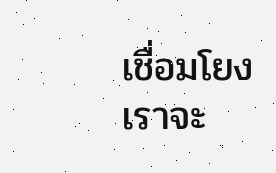เชื่อมโยง เราจะ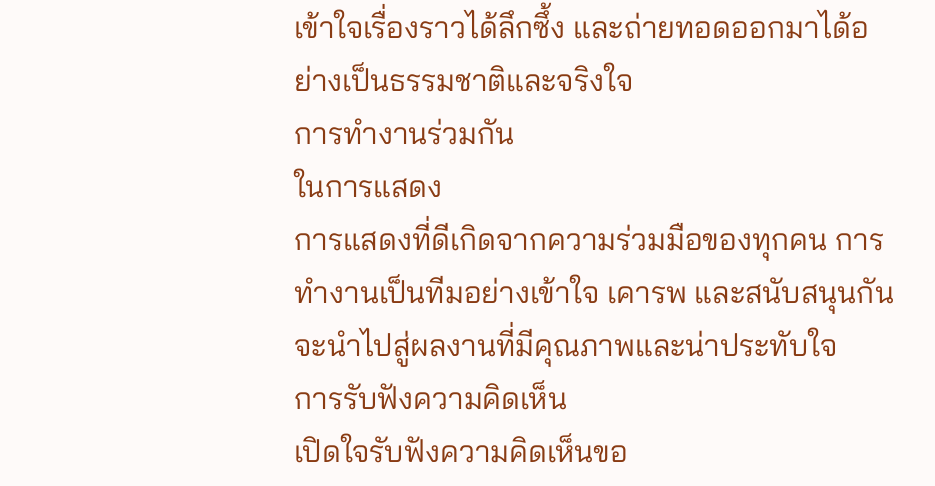เข้าใจเรื่องราวได้ลึกซึ้ง และถ่ายทอดออกมาได้อย่างเป็นธรรมชาติและจริงใจ
การทำงานร่วมกัน
ในการแสดง
การแสดงที่ดีเกิดจากความร่วมมือของทุกคน การทำงานเป็นทีมอย่างเข้าใจ เคารพ และสนับสนุนกัน จะนำไปสู่ผลงานที่มีคุณภาพและน่าประทับใจ
การรับฟังความคิดเห็น
เปิดใจรับฟังความคิดเห็นขอ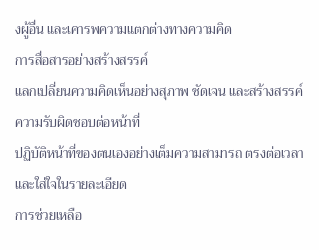งผู้อื่น และเคารพความแตกต่างทางความคิด
การสื่อสารอย่างสร้างสรรค์
แลกเปลี่ยนความคิดเห็นอย่างสุภาพ ชัดเจน และสร้างสรรค์
ความรับผิดชอบต่อหน้าที่
ปฏิบัติหน้าที่ของตนเองอย่างเต็มความสามารถ ตรงต่อเวลา และใส่ใจในรายละเอียด
การช่วยเหลือ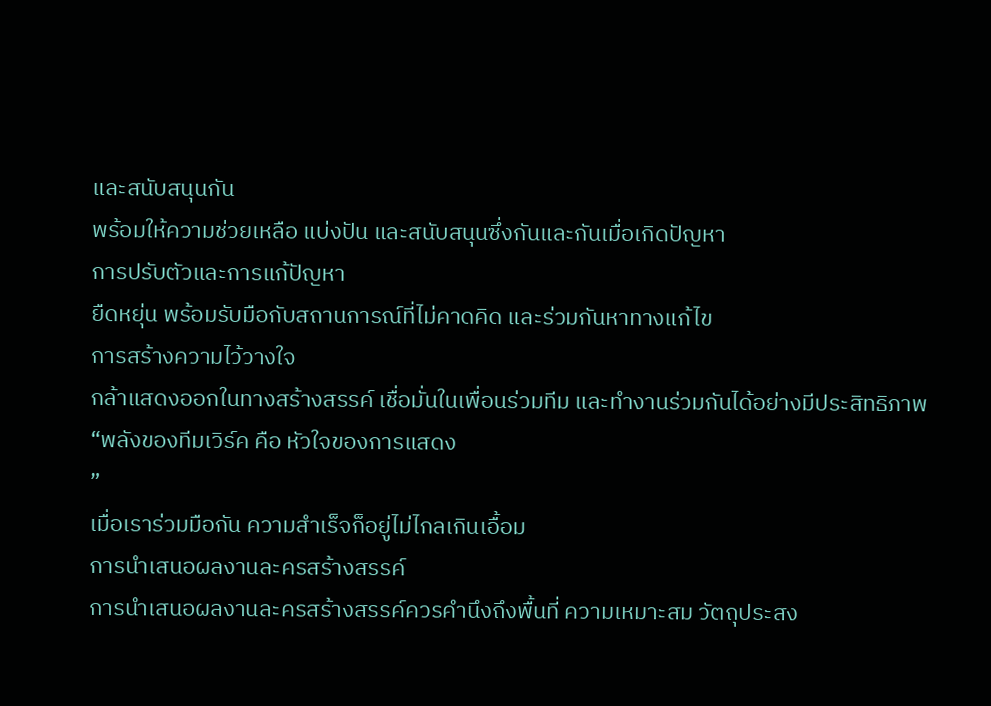และสนับสนุนกัน
พร้อมให้ความช่วยเหลือ แบ่งปัน และสนับสนุนซึ่งกันและกันเมื่อเกิดปัญหา
การปรับตัวและการแก้ปัญหา
ยืดหยุ่น พร้อมรับมือกับสถานการณ์ที่ไม่คาดคิด และร่วมกันหาทางแก้ไข
การสร้างความไว้วางใจ
กล้าแสดงออกในทางสร้างสรรค์ เชื่อมั่นในเพื่อนร่วมทีม และทำงานร่วมกันได้อย่างมีประสิทธิภาพ
“พลังของทีมเวิร์ค คือ หัวใจของการแสดง
”
เมื่อเราร่วมมือกัน ความสำเร็จก็อยู่ไม่ไกลเกินเอื้อม
การนำเสนอผลงานละครสร้างสรรค์
การนำเสนอผลงานละครสร้างสรรค์ควรคำนึงถึงพื้นที่ ความเหมาะสม วัตถุประสง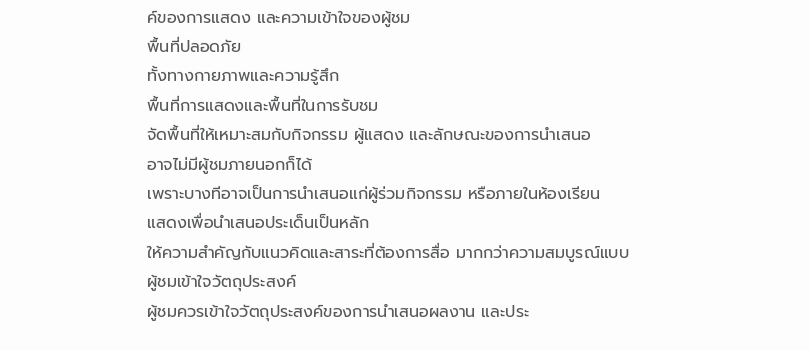ค์ของการแสดง และความเข้าใจของผู้ชม
พื้นที่ปลอดภัย
ทั้งทางกายภาพและความรู้สึก
พื้นที่การแสดงและพื้นที่ในการรับชม
จัดพื้นที่ให้เหมาะสมกับกิจกรรม ผู้แสดง และลักษณะของการนำเสนอ
อาจไม่มีผู้ชมภายนอกก็ได้
เพราะบางทีอาจเป็นการนำเสนอแก่ผู้ร่วมกิจกรรม หรือภายในห้องเรียน
แสดงเพื่อนำเสนอประเด็นเป็นหลัก
ให้ความสำคัญกับแนวคิดและสาระที่ต้องการสื่อ มากกว่าความสมบูรณ์แบบ
ผู้ชมเข้าใจวัตถุประสงค์
ผู้ชมควรเข้าใจวัตถุประสงค์ของการนำเสนอผลงาน และประ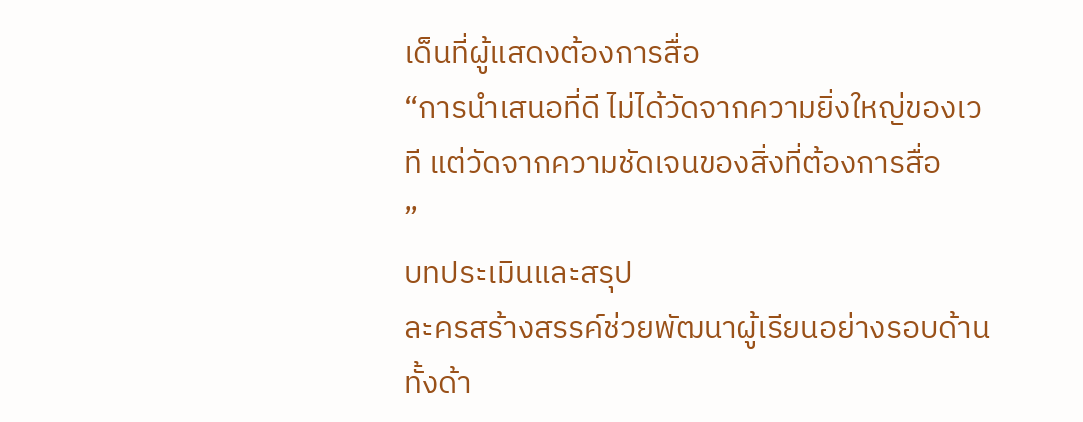เด็นที่ผู้แสดงต้องการสื่อ
“การนำเสนอที่ดี ไม่ได้วัดจากความยิ่งใหญ่ของเวที แต่วัดจากความชัดเจนของสิ่งที่ต้องการสื่อ
”
บทประเมินและสรุป
ละครสร้างสรรค์ช่วยพัฒนาผู้เรียนอย่างรอบด้าน ทั้งด้า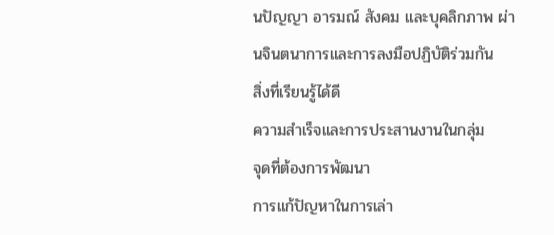นปัญญา อารมณ์ สังคม และบุคลิกภาพ ผ่านจินตนาการและการลงมือปฏิบัติร่วมกัน
สิ่งที่เรียนรู้ได้ดี
ความสำเร็จและการประสานงานในกลุ่ม
จุดที่ต้องการพัฒนา
การแก้ปัญหาในการเล่า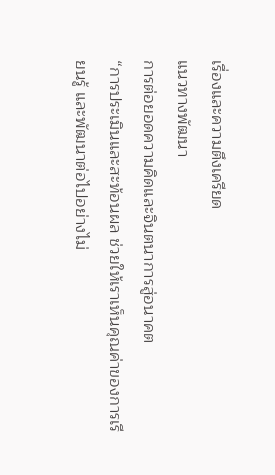เรื่องและความตึงเครียด
แนวทางพัฒนา
การต่อยอดความคิดและจินตนาการสู่อนาคต
“การประเมินและสะท้อนผล ช่วยให้เราเห็นคุณค่าของการเรียนรู้ และพัฒนาต่อไปอย่างไม่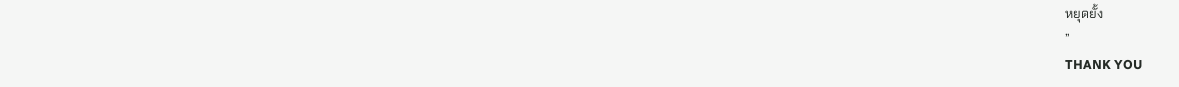หยุดยั้ง
”
THANK YOU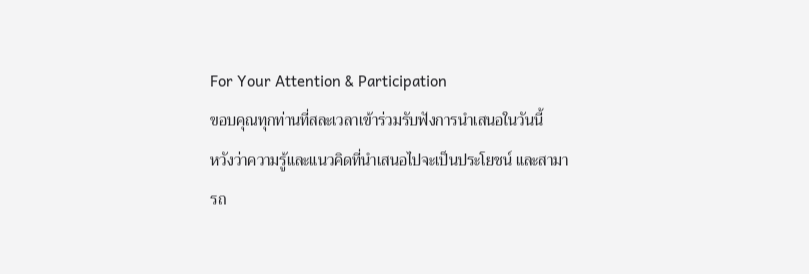For Your Attention & Participation
ขอบคุณทุกท่านที่สละเวลาเข้าร่วมรับฟังการนำเสนอในวันนี้
หวังว่าความรู้และแนวคิดที่นำเสนอไปจะเป็นประโยชน์ และสามารถ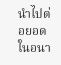นำไปต่อยอดในอนา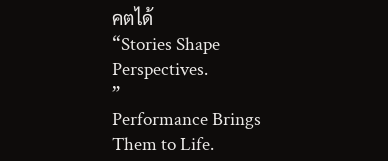คตได้
“Stories Shape Perspectives.
”
Performance Brings Them to Life.